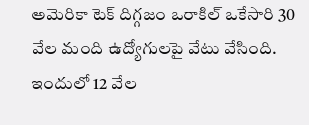అమెరికా టెక్ దిగ్గజం ఒరాకిల్ ఒకేసారి 30 వేల మంది ఉద్యోగులపై వేటు వేసింది. ఇందులో 12 వేల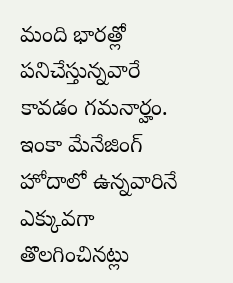మంది భారత్లో పనిచేస్తున్నవారే కావడం గమనార్హం. ఇంకా మేనేజింగ్ హోదాలో ఉన్నవారినే ఎక్కువగా తొలగించినట్లు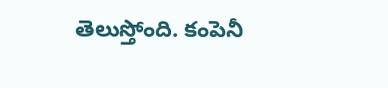తెలుస్తోంది. కంపెనీ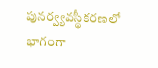పునర్వ్యవస్థీకరణలో భాగంగా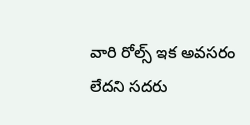వారి రోల్స్ ఇక అవసరం లేదని సదరు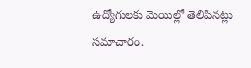ఉద్యోగులకు మెయిల్లో తెలిపినట్లు సమాచారం.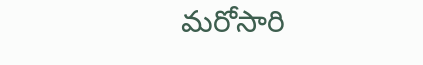మరోసారి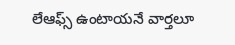లేఆఫ్స్ ఉంటాయనే వార్తలూ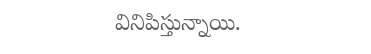వినిపిస్తున్నాయి.